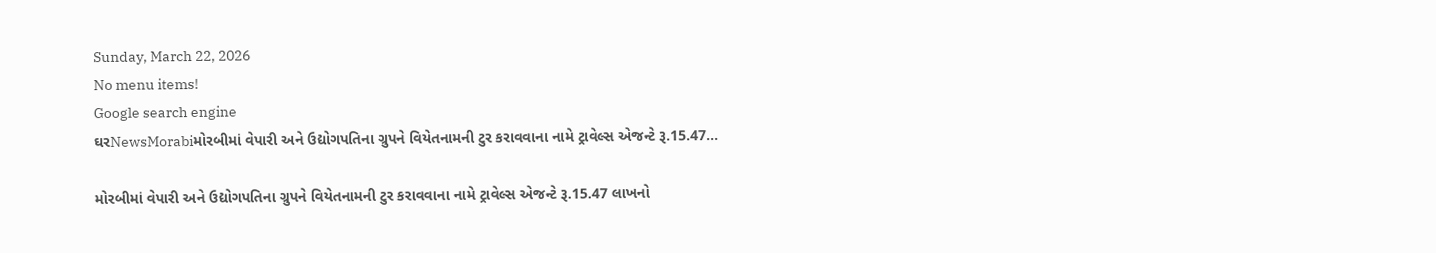Sunday, March 22, 2026
No menu items!
Google search engine
ઘરNewsMorabiમોરબીમાં વેપારી અને ઉદ્યોગપતિના ગ્રુપને વિયેતનામની ટુર કરાવવાના નામે ટ્રાવેલ્સ એજન્ટે રૂ.15.47...

મોરબીમાં વેપારી અને ઉદ્યોગપતિના ગ્રુપને વિયેતનામની ટુર કરાવવાના નામે ટ્રાવેલ્સ એજન્ટે રૂ.15.47 લાખનો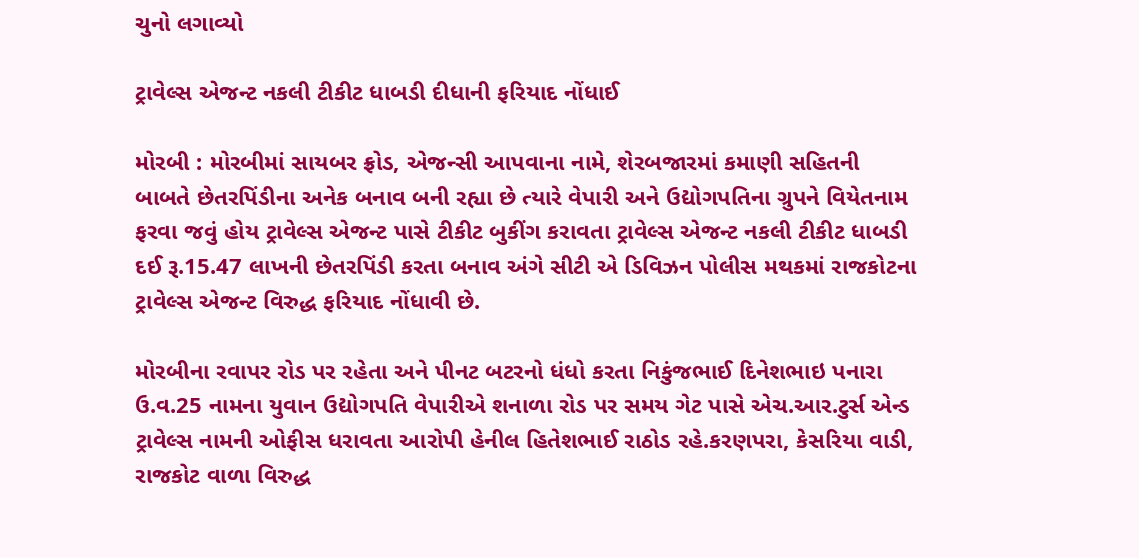ચુનો લગાવ્યો

ટ્રાવેલ્સ એજન્ટ નકલી ટીકીટ ધાબડી દીધાની ફરિયાદ નોંધાઈ

મોરબી : મોરબીમાં સાયબર ફ્રોડ, એજન્સી આપવાના નામે, શેરબજારમાં કમાણી સહિતની બાબતે છેતરપિંડીના અનેક બનાવ બની રહ્યા છે ત્યારે વેપારી અને ઉદ્યોગપતિના ગ્રુપને વિયેતનામ ફરવા જવું હોય ટ્રાવેલ્સ એજન્ટ પાસે ટીકીટ બુકીંગ કરાવતા ટ્રાવેલ્સ એજન્ટ નકલી ટીકીટ ધાબડી દઈ રૂ.15.47 લાખની છેતરપિંડી કરતા બનાવ અંગે સીટી એ ડિવિઝન પોલીસ મથકમાં રાજકોટના ટ્રાવેલ્સ એજન્ટ વિરુદ્ધ ફરિયાદ નોંધાવી છે.

મોરબીના રવાપર રોડ પર રહેતા અને પીનટ બટરનો ધંધો કરતા નિકુંજભાઈ દિનેશભાઇ પનારા ઉ.વ.25 નામના યુવાન ઉદ્યોગપતિ વેપારીએ શનાળા રોડ પર સમય ગેટ પાસે એચ.આર.ટુર્સ એન્ડ ટ્રાવેલ્સ નામની ઓફીસ ધરાવતા આરોપી હેનીલ હિતેશભાઈ રાઠોડ રહે.કરણપરા, કેસરિયા વાડી, રાજકોટ વાળા વિરુદ્ધ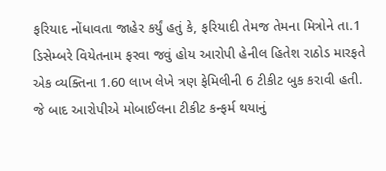ફરિયાદ નોંધાવતા જાહેર કર્યું હતું કે, ફરિયાદી તેમજ તેમના મિત્રોને તા.1 ડિસેમ્બરે વિયેતનામ ફરવા જવું હોય આરોપી હેનીલ હિતેશ રાઠોડ મારફતે એક વ્યક્તિના 1.60 લાખ લેખે ત્રણ ફેમિલીની 6 ટીકીટ બુક કરાવી હતી. જે બાદ આરોપીએ મોબાઈલના ટીકીટ કન્ફર્મ થયાનું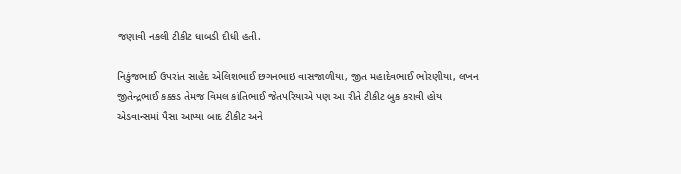જણાવી નકલી ટીકીટ ધાબડી દીધી હતી.

નિકુંજભાઈ ઉપરાંત સાહેદ એલિશભાઈ છગનભાઇ વાસજાળીયા, જીત મહાદેવભાઈ ભોરણીયા, લખન જીતેન્દ્રભાઈ કક્કડ તેમજ વિમલ કાંતિભાઈ જેતપરિયાએ પણ આ રીતે ટીકીટ બુક કરાવી હોય એડવાન્સમાં પૈસા આપ્યા બાદ ટીકીટ અને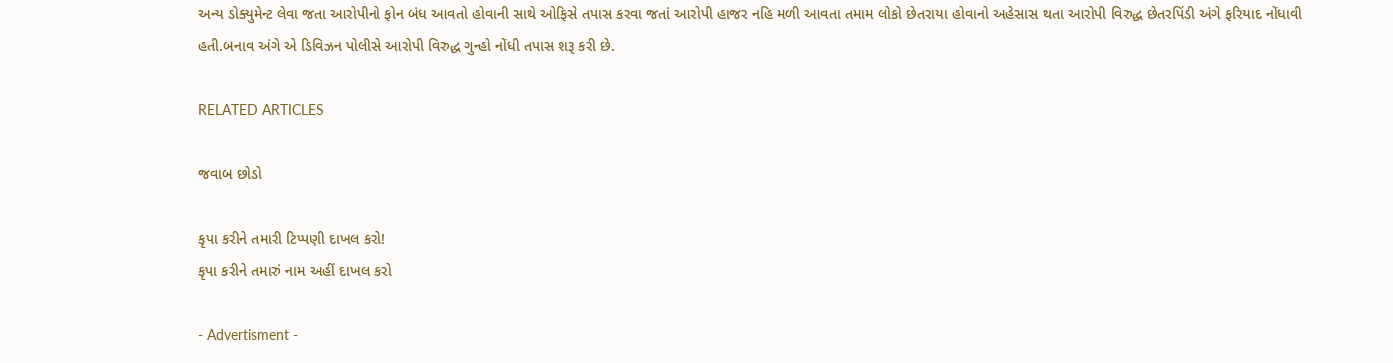અન્ય ડોક્યુમેન્ટ લેવા જતા આરોપીનો ફોન બંધ આવતો હોવાની સાથે ઓફિસે તપાસ કરવા જતાં આરોપી હાજર નહિ મળી આવતા તમામ લોકો છેતરાયા હોવાનો અહેસાસ થતા આરોપી વિરુદ્ધ છેતરપિંડી અંગે ફરિયાદ નોંધાવી હતી.બનાવ અંગે એ ડિવિઝન પોલીસે આરોપી વિરુદ્ધ ગુન્હો નોંધી તપાસ શરૂ કરી છે.

RELATED ARTICLES

જવાબ છોડો

કૃપા કરીને તમારી ટિપ્પણી દાખલ કરો!
કૃપા કરીને તમારું નામ અહીં દાખલ કરો

- Advertisment -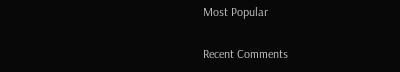Most Popular

Recent Comments